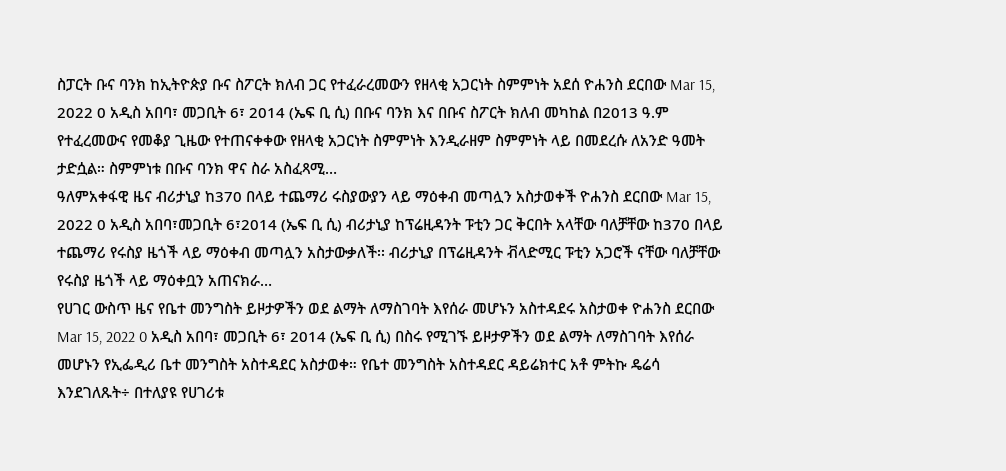ስፓርት ቡና ባንክ ከኢትዮጵያ ቡና ስፖርት ክለብ ጋር የተፈራረመውን የዘላቂ አጋርነት ስምምነት አደሰ ዮሐንስ ደርበው Mar 15, 2022 0 አዲስ አበባ፣ መጋቢት 6፣ 2014 (ኤፍ ቢ ሲ) በቡና ባንክ እና በቡና ስፖርት ክለብ መካከል በ2013 ዓ.ም የተፈረመውና የመቆያ ጊዜው የተጠናቀቀው የዘላቂ አጋርነት ስምምነት እንዲራዘም ስምምነት ላይ በመደረሱ ለአንድ ዓመት ታድሷል። ስምምነቱ በቡና ባንክ ዋና ስራ አስፈጻሚ…
ዓለምአቀፋዊ ዜና ብሪታኒያ ከ370 በላይ ተጨማሪ ሩስያውያን ላይ ማዕቀብ መጣሏን አስታወቀች ዮሐንስ ደርበው Mar 15, 2022 0 አዲስ አበባ፣መጋቢት 6፣2014 (ኤፍ ቢ ሲ) ብሪታኒያ ከፕሬዚዳንት ፑቲን ጋር ቅርበት አላቸው ባለቻቸው ከ370 በላይ ተጨማሪ የሩስያ ዜጎች ላይ ማዕቀብ መጣሏን አስታውቃለች፡፡ ብሪታኒያ በፕሬዚዳንት ቭላድሚር ፑቲን አጋሮች ናቸው ባለቻቸው የሩስያ ዜጎች ላይ ማዕቀቧን አጠናክራ…
የሀገር ውስጥ ዜና የቤተ መንግስት ይዞታዎችን ወደ ልማት ለማስገባት እየሰራ መሆኑን አስተዳደሩ አስታወቀ ዮሐንስ ደርበው Mar 15, 2022 0 አዲስ አበባ፣ መጋቢት 6፣ 2014 (ኤፍ ቢ ሲ) በስሩ የሚገኙ ይዞታዎችን ወደ ልማት ለማስገባት እየሰራ መሆኑን የኢፌዲሪ ቤተ መንግስት አስተዳደር አስታወቀ። የቤተ መንግስት አስተዳደር ዳይሬክተር አቶ ምትኩ ዴሬሳ እንደገለጹት÷ በተለያዩ የሀገሪቱ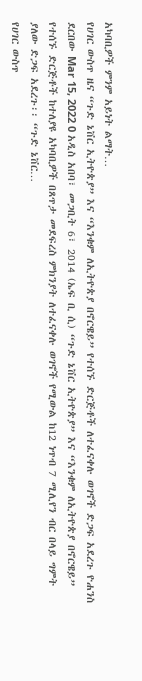አካባቢዎች ምንም አይነት ልማት…
የሀገር ውስጥ ዜና “ጉድ ኔቨር ኢትዮጵያ” እና “እንቁም ለኢትዮጵያ በኖርዌይ” የተሰኙ ድርጅቶች ለተፈናቀሉ ወገኖች ድጋፍ አደረጉ ዮሐንስ ደርበው Mar 15, 2022 0 አዲስ አበባ፣ መጋቢት 6፣ 2014 (ኤፍ ቢ ሲ) “ጉድ ኔቨር ኢትዮጵያ” እና “እንቁም ለኢትዮጵያ በኖርዌይ” የተሰኙ ድርጅቶች ከተለያዩ አካባቢዎች በጸጥታ መደፍረስ ምክንያት ለተፈናቀሉ ወገኖች የሚውል ከ12 ነጥብ 7 ሚሊየን ብር በላይ ግምት ያለው ድጋፍ አደረጉ፡፡ “ጉድ ኔቨር…
የሀገር ውስጥ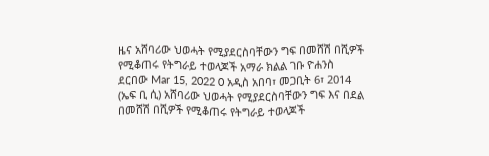ዜና አሸባሪው ህወሓት የሚያደርስባቸውን ግፍ በመሸሽ በሺዎች የሚቆጠሩ የትግራይ ተወላጆች አማራ ክልል ገቡ ዮሐንስ ደርበው Mar 15, 2022 0 አዲስ አበባ፣ መጋቢት 6፣ 2014 (ኤፍ ቢ ሲ) አሸባሪው ህወሓት የሚያደርስባቸውን ግፍ እና በደል በመሸሽ በሺዎች የሚቆጠሩ የትግራይ ተወላጆች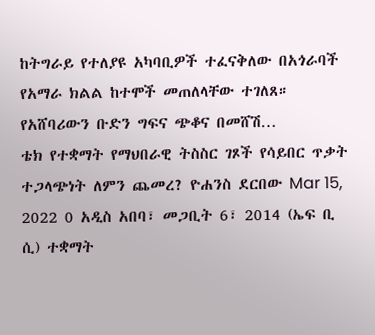ከትግራይ የተለያዩ አካባቢዎች ተፈናቅለው በአጎራባች የአማራ ክልል ከተሞች መጠለላቸው ተገለጸ። የአሸባሪውን ቡድን ግፍና ጭቆና በመሸሽ…
ቴክ የተቋማት የማህበራዊ ትስስር ገጾች የሳይበር ጥቃት ተጋላጭነት ለምን ጨመረ? ዮሐንስ ደርበው Mar 15, 2022 0 አዲስ አበባ፣ መጋቢት 6፣ 2014 (ኤፍ ቢ ሲ) ተቋማት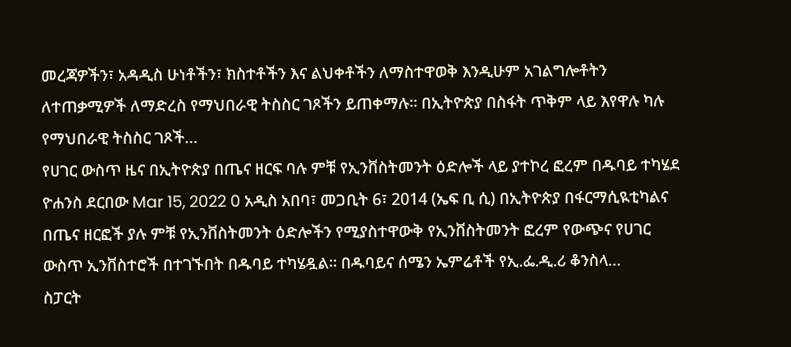መረጃዎችን፣ አዳዲስ ሁነቶችን፣ ክስተቶችን እና ልህቀቶችን ለማስተዋወቅ እንዲሁም አገልግሎቶትን ለተጠቃሚዎች ለማድረስ የማህበራዊ ትስስር ገጾችን ይጠቀማሉ። በኢትዮጵያ በስፋት ጥቅም ላይ እየዋሉ ካሉ የማህበራዊ ትስስር ገጾች…
የሀገር ውስጥ ዜና በኢትዮጵያ በጤና ዘርፍ ባሉ ምቹ የኢንቨስትመንት ዕድሎች ላይ ያተኮረ ፎረም በዱባይ ተካሄደ ዮሐንስ ደርበው Mar 15, 2022 0 አዲስ አበባ፣ መጋቢት 6፣ 2014 (ኤፍ ቢ ሲ) በኢትዮጵያ በፋርማሲዪቲካልና በጤና ዘርፎች ያሉ ምቹ የኢንቨስትመንት ዕድሎችን የሚያስተዋውቅ የኢንቨስትመንት ፎረም የውጭና የሀገር ውስጥ ኢንቨስተሮች በተገኙበት በዱባይ ተካሄዷል። በዱባይና ሰሜን ኤምሬቶች የኢ.ፌ.ዲ.ሪ ቆንስላ…
ስፓርት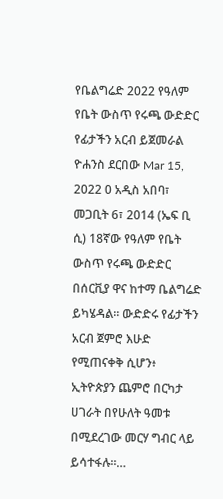የቤልግሬድ 2022 የዓለም የቤት ውስጥ የሩጫ ውድድር የፊታችን አርብ ይጀመራል ዮሐንስ ደርበው Mar 15, 2022 0 አዲስ አበባ፣ መጋቢት 6፣ 2014 (ኤፍ ቢ ሲ) 18ኛው የዓለም የቤት ውስጥ የሩጫ ውድድር በሰርቪያ ዋና ከተማ ቤልግሬድ ይካሄዳል። ውድድሩ የፊታችን አርብ ጀምሮ እሁድ የሚጠናቀቅ ሲሆን፥ ኢትዮጵያን ጨምሮ በርካታ ሀገራት በየሁለት ዓመቱ በሚደረገው መርሃ ግብር ላይ ይሳተፋሉ።…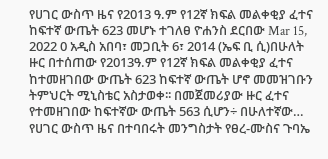የሀገር ውስጥ ዜና የ2013 ዓ.ም የ12ኛ ክፍል መልቀቂያ ፈተና ከፍተኛ ውጤት 623 መሆኑ ተገለፀ ዮሐንስ ደርበው Mar 15, 2022 0 አዲስ አበባ፣ መጋቢት 6፣ 2014 (ኤፍ ቢ ሲ)በሁለት ዙር በተሰጠው የ2013ዓ.ም የ12ኛ ክፍል መልቀቂያ ፈተና ከተመዘገበው ውጤት 623 ከፍተኛ ውጤት ሆኖ መመዝገቡን ትምህርት ሚኒስቴር አስታወቀ፡፡ በመጀመሪያው ዙር ፈተና የተመዘገበው ከፍተኛው ውጤት 563 ሲሆን÷ በሁለተኛው…
የሀገር ውስጥ ዜና በተባበሩት መንግስታት የፀረ-ሙስና ጉባኤ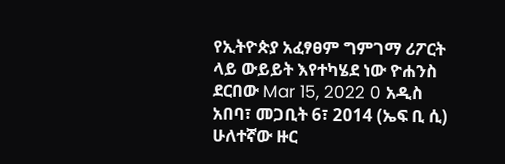የኢትዮጵያ አፈፃፀም ግምገማ ሪፖርት ላይ ውይይት እየተካሄደ ነው ዮሐንስ ደርበው Mar 15, 2022 0 አዲስ አበባ፣ መጋቢት 6፣ 2014 (ኤፍ ቢ ሲ) ሁለተኛው ዙር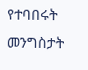የተባበሩት መንግስታት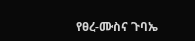የፀረ-ሙስና ጉባኤ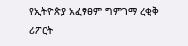የኢትዮጵያ አፈፃፀም ግምገማ ረቂቅ ሪፖርት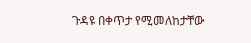ጉዳዩ በቀጥታ የሚመለከታቸው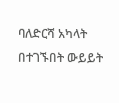ባለድርሻ አካላት በተገኙበት ውይይት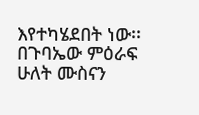እየተካሄደበት ነው፡፡ በጉባኤው ምዕራፍ ሁለት ሙስናን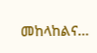መከላከልና…